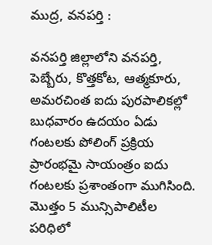ముద్ర, వనపర్తి :

వనపర్తి జిల్లాలోని వనపర్తి, పెబ్బేరు, కొత్తకోట, ఆత్మకూరు, అమరచింత ఐదు పురపాలికల్లో బుధవారం ఉదయం ఏడు గంటలకు పోలింగ్ ప్రక్రియ ప్రారంభమై సాయంత్రం ఐదు గంటలకు ప్రశాంతంగా ముగిసింది.
మొత్తం 5 మున్సిపాలిటీల పరిధిలో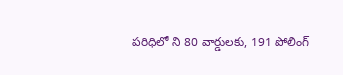పరిధిలో ని 80 వార్డులకు, 191 పోలింగ్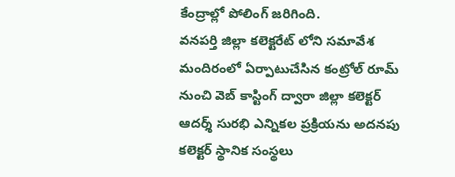కేంద్రాల్లో పోలింగ్ జరిగింది.
వనపర్తి జిల్లా కలెక్టరేట్ లోని సమావేశ మందిరంలో ఏర్పాటుచేసిన కంట్రోల్ రూమ్ నుంచి వెబ్ కాస్టింగ్ ద్వారా జిల్లా కలెక్టర్ ఆదర్శ్ సురభి ఎన్నికల ప్రక్రియను అదనపు కలెక్టర్ స్థానిక సంస్థలు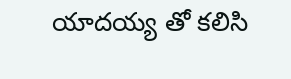యాదయ్య తో కలిసి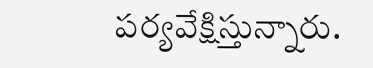పర్యవేక్షిస్తున్నారు.